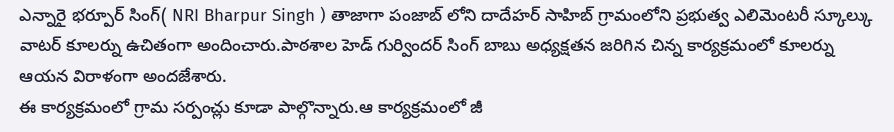ఎన్నారై భర్పూర్ సింగ్( NRI Bharpur Singh ) తాజాగా పంజాబ్ లోని దాదేహర్ సాహిబ్ గ్రామంలోని ప్రభుత్వ ఎలిమెంటరీ స్కూల్కు వాటర్ కూలర్ను ఉచితంగా అందించారు.పాఠశాల హెడ్ గుర్విందర్ సింగ్ బాబు అధ్యక్షతన జరిగిన చిన్న కార్యక్రమంలో కూలర్ను ఆయన విరాళంగా అందజేశారు.
ఈ కార్యక్రమంలో గ్రామ సర్పంచ్లు కూడా పాల్గొన్నారు.ఆ కార్యక్రమంలో జీ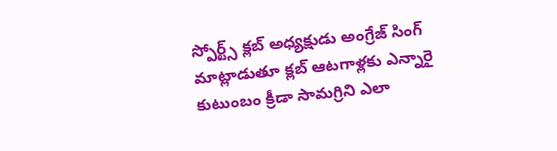స్పోర్ట్స్ క్లబ్ అధ్యక్షుడు అంగ్రేజ్ సింగ్ మాట్లాడుతూ క్లబ్ ఆటగాళ్లకు ఎన్నారై కుటుంబం క్రీడా సామగ్రిని ఎలా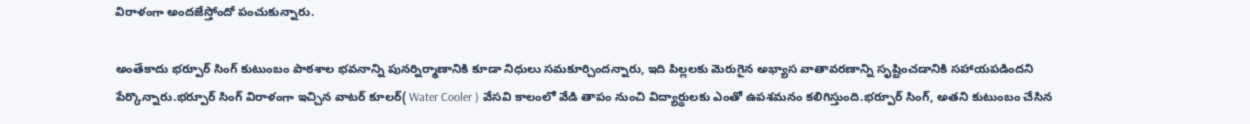విరాళంగా అందజేస్తోందో పంచుకున్నారు.

అంతేకాదు భర్పూర్ సింగ్ కుటుంబం పాఠశాల భవనాన్ని పునర్నిర్మాణానికి కూడా నిధులు సమకూర్చిందన్నారు, ఇది పిల్లలకు మెరుగైన అభ్యాస వాతావరణాన్ని సృష్టించడానికి సహాయపడిందని పేర్కొన్నారు.భర్పూర్ సింగ్ విరాళంగా ఇచ్చిన వాటర్ కూలర్( Water Cooler ) వేసవి కాలంలో వేడి తాపం నుంచి విద్యార్థులకు ఎంతో ఉపశమనం కలిగిస్తుంది.భర్పూర్ సింగ్, అతని కుటుంబం చేసిన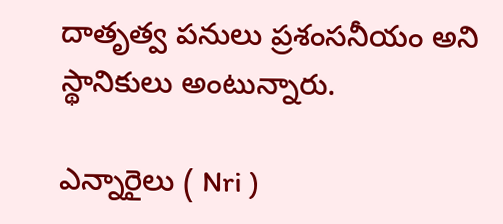దాతృత్వ పనులు ప్రశంసనీయం అని స్థానికులు అంటున్నారు.

ఎన్నారైలు ( Nri )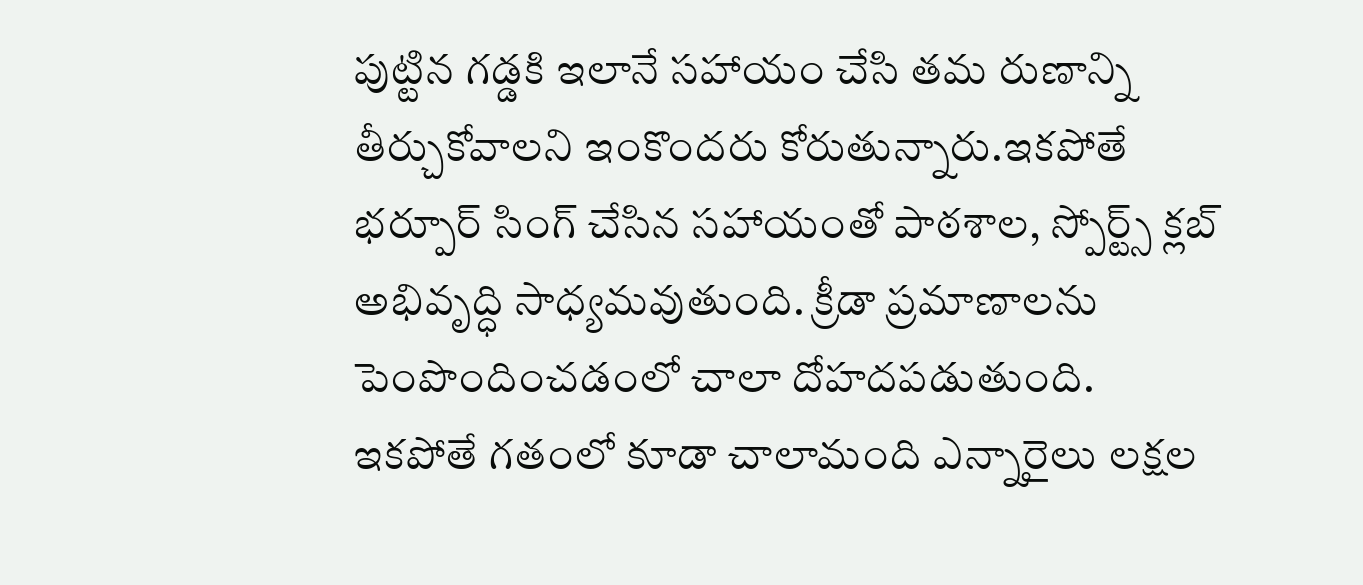పుట్టిన గడ్డకి ఇలానే సహాయం చేసి తమ రుణాన్ని తీర్చుకోవాలని ఇంకొందరు కోరుతున్నారు.ఇకపోతే భర్పూర్ సింగ్ చేసిన సహాయంతో పాఠశాల, స్పోర్ట్స్ క్లబ్ అభివృద్ధి సాధ్యమవుతుంది. క్రీడా ప్రమాణాలను పెంపొందించడంలో చాలా దోహదపడుతుంది.
ఇకపోతే గతంలో కూడా చాలామంది ఎన్నారైలు లక్షల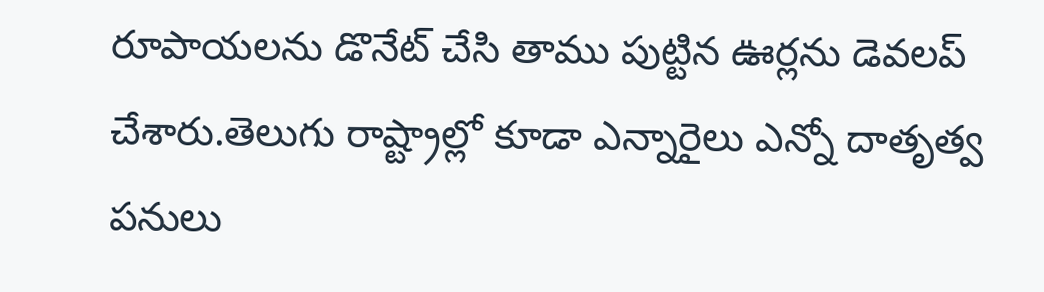రూపాయలను డొనేట్ చేసి తాము పుట్టిన ఊర్లను డెవలప్ చేశారు.తెలుగు రాష్ట్రాల్లో కూడా ఎన్నారైలు ఎన్నో దాతృత్వ పనులు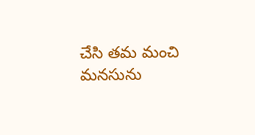చేసి తమ మంచి మనసును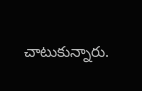చాటుకున్నారు.